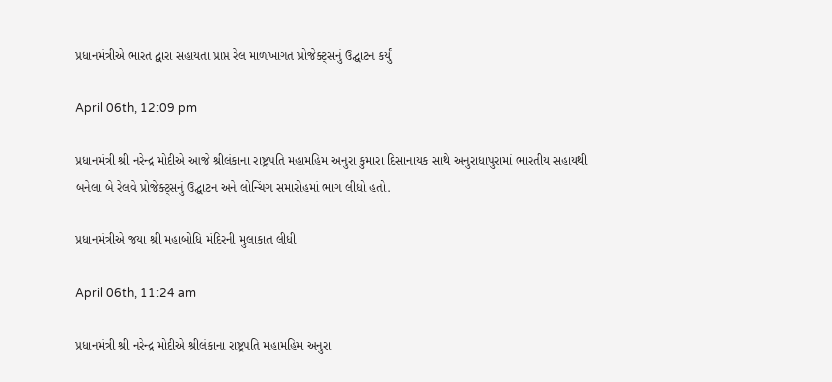પ્રધાનમંત્રીએ ભારત દ્વારા સહાયતા પ્રાપ્ત રેલ માળખાગત પ્રોજેક્ટ્સનું ઉદ્ઘાટન કર્યું

April 06th, 12:09 pm

પ્રધાનમંત્રી શ્રી નરેન્દ્ર મોદીએ આજે શ્રીલંકાના રાષ્ટ્રપતિ મહામહિમ અનુરા કુમારા દિસાનાયક સાથે અનુરાધાપુરામાં ભારતીય સહાયથી બનેલા બે રેલવે પ્રોજેક્ટ્સનું ઉદ્ઘાટન અને લોન્ચિંગ સમારોહમાં ભાગ લીધો હતો.

પ્રધાનમંત્રીએ જયા શ્રી મહાબોધિ મંદિરની મુલાકાત લીધી

April 06th, 11:24 am

પ્રધાનમંત્રી શ્રી નરેન્દ્ર મોદીએ શ્રીલંકાના રાષ્ટ્રપતિ મહામહિમ અનુરા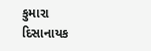કુમારા દિસાનાયક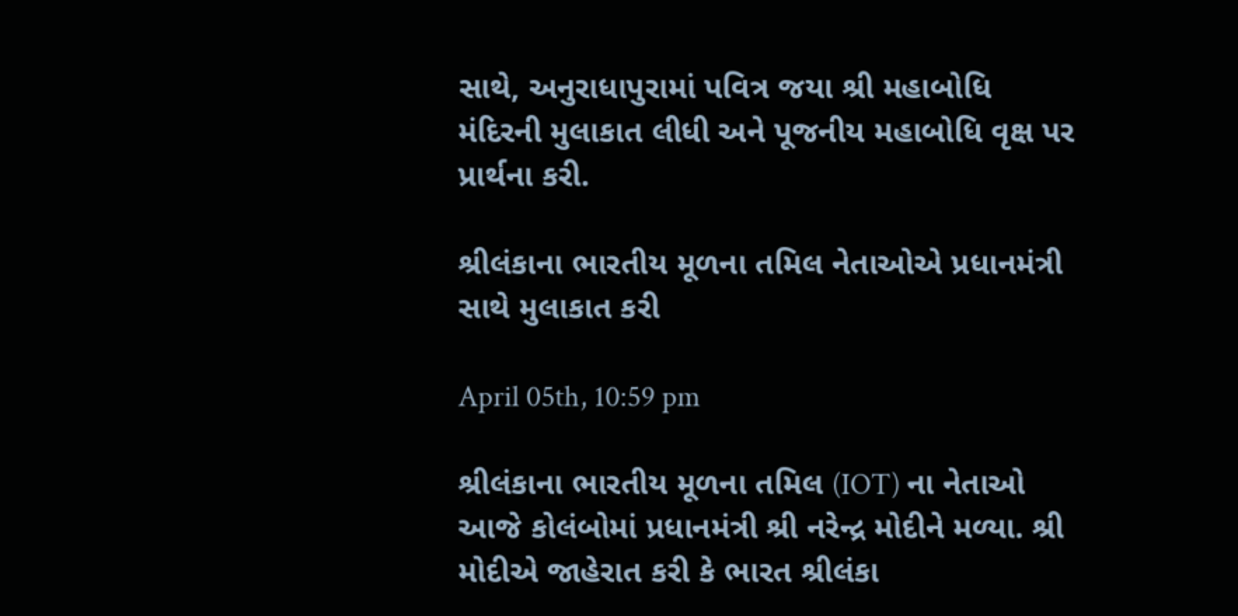સાથે, અનુરાધાપુરામાં પવિત્ર જયા શ્રી મહાબોધિ મંદિરની મુલાકાત લીધી અને પૂજનીય મહાબોધિ વૃક્ષ પર પ્રાર્થના કરી.

શ્રીલંકાના ભારતીય મૂળના તમિલ નેતાઓએ પ્રધાનમંત્રી સાથે મુલાકાત કરી

April 05th, 10:59 pm

શ્રીલંકાના ભારતીય મૂળના તમિલ (IOT) ના નેતાઓ આજે કોલંબોમાં પ્રધાનમંત્રી શ્રી નરેન્દ્ર મોદીને મળ્યા. શ્રી મોદીએ જાહેરાત કરી કે ભારત શ્રીલંકા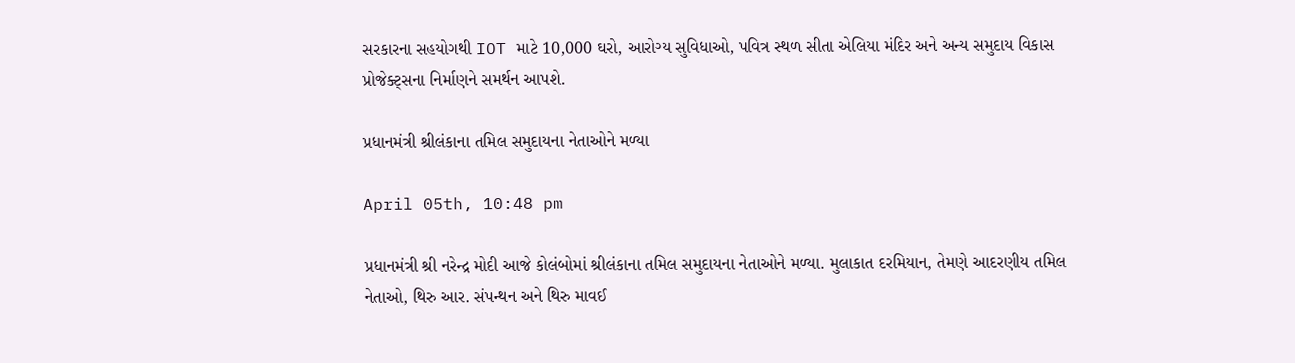સરકારના સહયોગથી IOT માટે 10,000 ઘરો, આરોગ્ય સુવિધાઓ, પવિત્ર સ્થળ સીતા એલિયા મંદિર અને અન્ય સમુદાય વિકાસ પ્રોજેક્ટ્સના નિર્માણને સમર્થન આપશે.

પ્રધાનમંત્રી શ્રીલંકાના તમિલ સમુદાયના નેતાઓને મળ્યા

April 05th, 10:48 pm

પ્રધાનમંત્રી શ્રી નરેન્દ્ર મોદી આજે કોલંબોમાં શ્રીલંકાના તમિલ સમુદાયના નેતાઓને મળ્યા. મુલાકાત દરમિયાન, તેમણે આદરણીય તમિલ નેતાઓ, થિરુ આર. સંપન્થન અને થિરુ માવઈ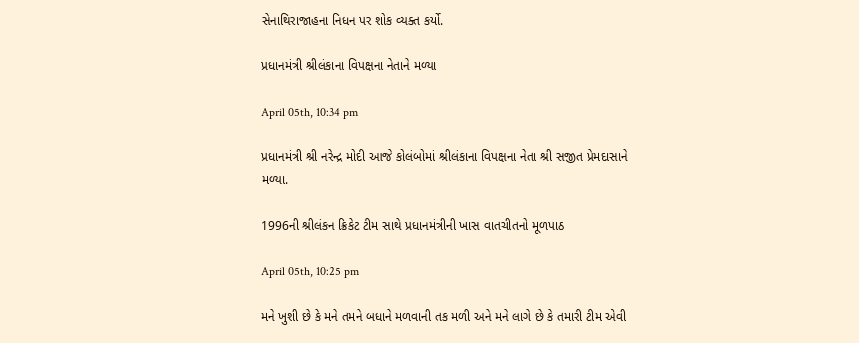સેનાથિરાજાહના નિધન પર શોક વ્યક્ત કર્યો.

પ્રધાનમંત્રી શ્રીલંકાના વિપક્ષના નેતાને મળ્યા

April 05th, 10:34 pm

પ્રધાનમંત્રી શ્રી નરેન્દ્ર મોદી આજે કોલંબોમાં શ્રીલંકાના વિપક્ષના નેતા શ્રી સજીત પ્રેમદાસાને મળ્યા.

1996ની શ્રીલંકન ક્રિકેટ ટીમ સાથે પ્રધાનમંત્રીની ખાસ વાતચીતનો મૂળપાઠ

April 05th, 10:25 pm

મને ખુશી છે કે મને તમને બધાને મળવાની તક મળી અને મને લાગે છે કે તમારી ટીમ એવી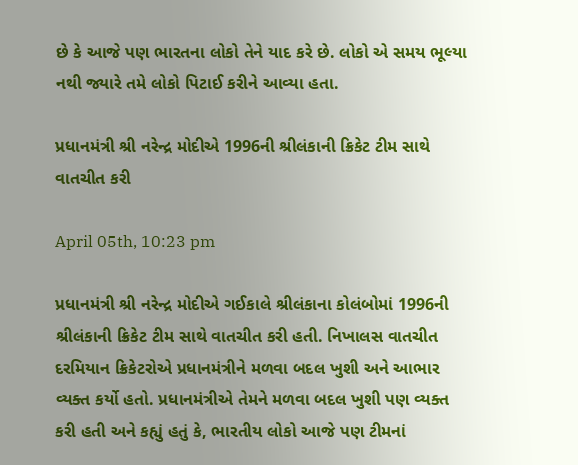છે કે આજે પણ ભારતના લોકો તેને યાદ કરે છે. લોકો એ સમય ભૂલ્યા નથી જ્યારે તમે લોકો પિટાઈ કરીને આવ્યા હતા.

પ્રધાનમંત્રી શ્રી નરેન્દ્ર મોદીએ 1996ની શ્રીલંકાની ક્રિકેટ ટીમ સાથે વાતચીત કરી

April 05th, 10:23 pm

પ્રધાનમંત્રી શ્રી નરેન્દ્ર મોદીએ ગઈકાલે શ્રીલંકાના કોલંબોમાં 1996ની શ્રીલંકાની ક્રિકેટ ટીમ સાથે વાતચીત કરી હતી. નિખાલસ વાતચીત દરમિયાન ક્રિકેટરોએ પ્રધાનમંત્રીને મળવા બદલ ખુશી અને આભાર વ્યક્ત કર્યો હતો. પ્રધાનમંત્રીએ તેમને મળવા બદલ ખુશી પણ વ્યક્ત કરી હતી અને કહ્યું હતું કે, ભારતીય લોકો આજે પણ ટીમનાં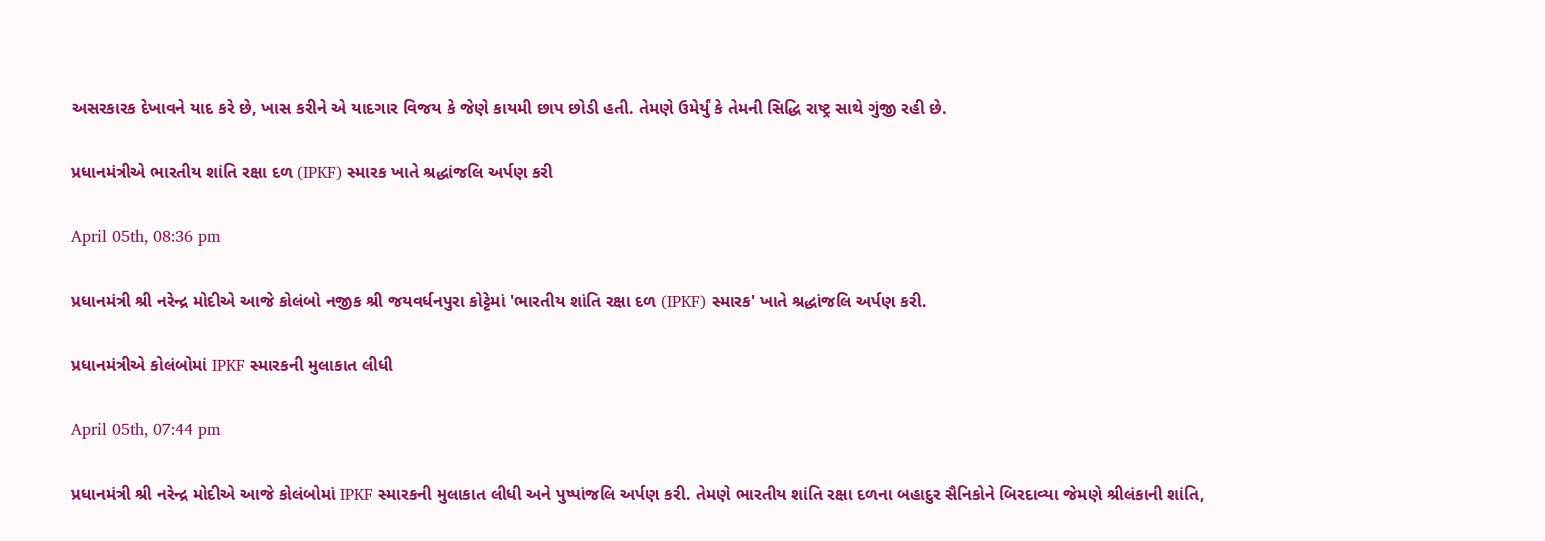અસરકારક દેખાવને યાદ કરે છે, ખાસ કરીને એ યાદગાર વિજય કે જેણે કાયમી છાપ છોડી હતી. તેમણે ઉમેર્યું કે તેમની સિદ્ધિ રાષ્ટ્ર સાથે ગુંજી રહી છે.

પ્રધાનમંત્રીએ ભારતીય શાંતિ રક્ષા દળ (IPKF) સ્મારક ખાતે શ્રદ્ધાંજલિ અર્પણ કરી

April 05th, 08:36 pm

પ્રધાનમંત્રી શ્રી નરેન્દ્ર મોદીએ આજે કોલંબો નજીક શ્રી જયવર્ધનપુરા કોટ્ટેમાં 'ભારતીય શાંતિ રક્ષા દળ (IPKF) સ્મારક' ખાતે શ્રદ્ધાંજલિ અર્પણ કરી.

પ્રધાનમંત્રીએ કોલંબોમાં IPKF સ્મારકની મુલાકાત લીધી

April 05th, 07:44 pm

પ્રધાનમંત્રી શ્રી નરેન્દ્ર મોદીએ આજે કોલંબોમાં IPKF સ્મારકની મુલાકાત લીધી અને પુષ્પાંજલિ અર્પણ કરી. તેમણે ભારતીય શાંતિ રક્ષા દળના બહાદુર સૈનિકોને બિરદાવ્યા જેમણે શ્રીલંકાની શાંતિ,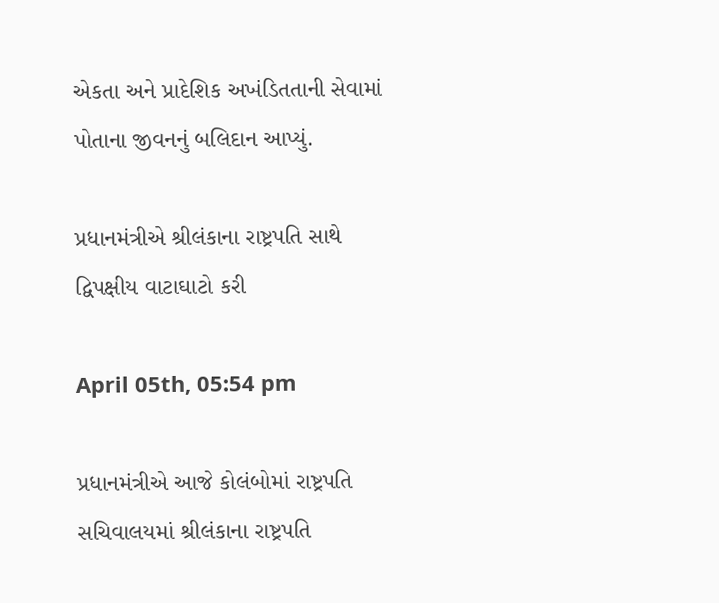એકતા અને પ્રાદેશિક અખંડિતતાની સેવામાં પોતાના જીવનનું બલિદાન આપ્યું.

પ્રધાનમંત્રીએ શ્રીલંકાના રાષ્ટ્રપતિ સાથે દ્વિપક્ષીય વાટાઘાટો કરી

April 05th, 05:54 pm

પ્રધાનમંત્રીએ આજે કોલંબોમાં રાષ્ટ્રપતિ સચિવાલયમાં શ્રીલંકાના રાષ્ટ્રપતિ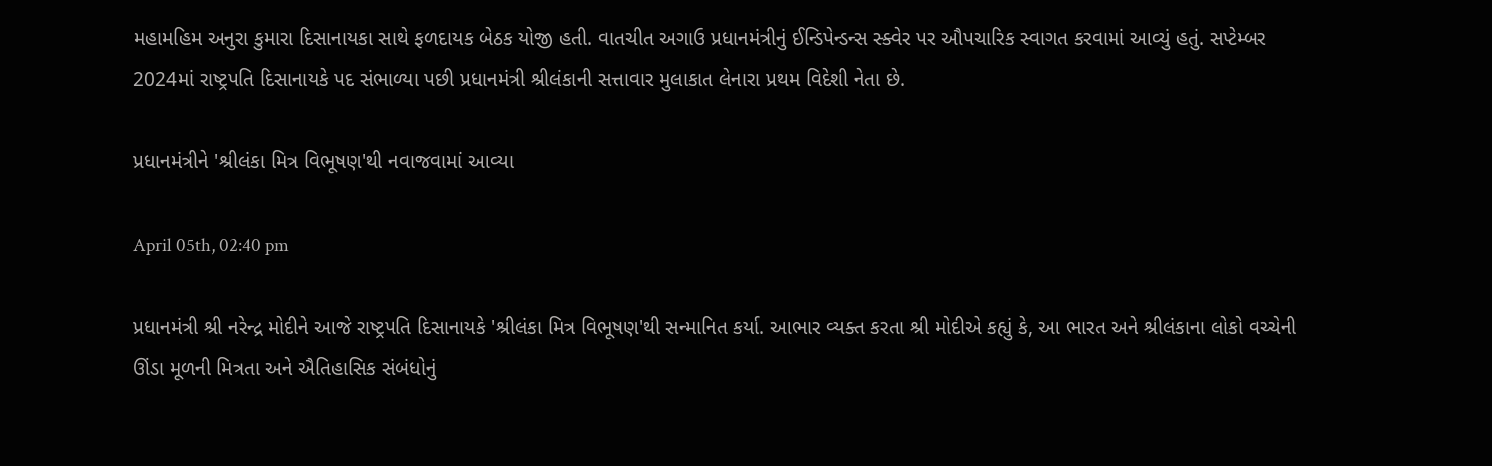મહામહિમ અનુરા કુમારા દિસાનાયકા સાથે ફળદાયક બેઠક યોજી હતી. વાતચીત અગાઉ પ્રધાનમંત્રીનું ઈન્ડિપેન્ડન્સ સ્ક્વેર પર ઔપચારિક સ્વાગત કરવામાં આવ્યું હતું. સપ્ટેમ્બર 2024માં રાષ્ટ્રપતિ દિસાનાયકે પદ સંભાળ્યા પછી પ્રધાનમંત્રી શ્રીલંકાની સત્તાવાર મુલાકાત લેનારા પ્રથમ વિદેશી નેતા છે.

પ્રધાનમંત્રીને 'શ્રીલંકા મિત્ર વિભૂષણ'થી નવાજવામાં આવ્યા

April 05th, 02:40 pm

પ્રધાનમંત્રી શ્રી નરેન્દ્ર મોદીને આજે રાષ્ટ્રપતિ દિસાનાયકે 'શ્રીલંકા મિત્ર વિભૂષણ'થી સન્માનિત કર્યા. આભાર વ્યક્ત કરતા શ્રી મોદીએ કહ્યું કે, આ ભારત અને શ્રીલંકાના લોકો વચ્ચેની ઊંડા મૂળની મિત્રતા અને ઐતિહાસિક સંબંધોનું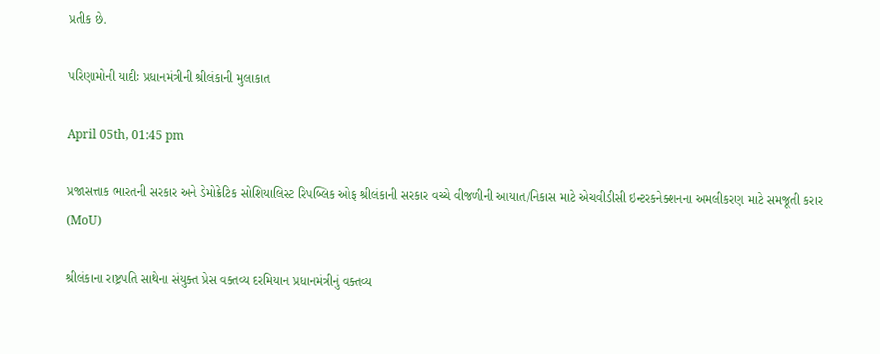પ્રતીક છે.

પરિણામોની યાદીઃ પ્રધાનમંત્રીની શ્રીલંકાની મુલાકાત

April 05th, 01:45 pm

પ્રજાસત્તાક ભારતની સરકાર અને ડેમોક્રેટિક સોશિયાલિસ્ટ રિપબ્લિક ઓફ શ્રીલંકાની સરકાર વચ્ચે વીજળીની આયાત/નિકાસ માટે એચવીડીસી ઇન્ટરકનેક્શનના અમલીકરણ માટે સમજૂતી કરાર (MoU)

શ્રીલંકાના રાષ્ટ્રપતિ સાથેના સંયુક્ત પ્રેસ વક્તવ્ય દરમિયાન પ્રધાનમંત્રીનું વક્તવ્ય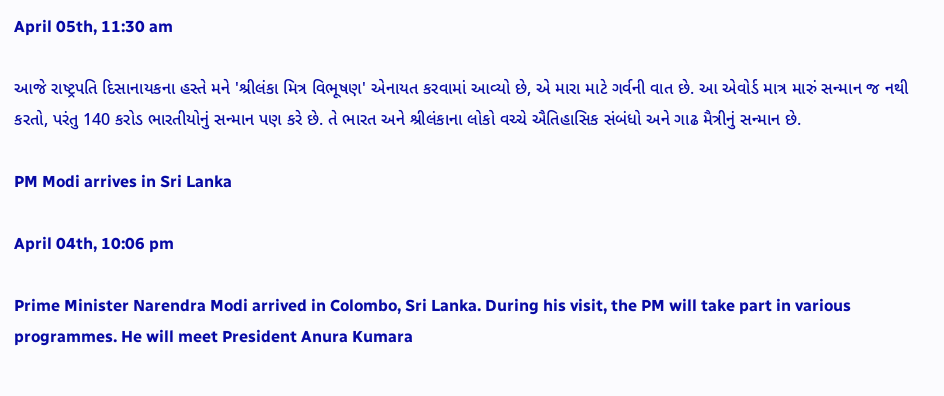April 05th, 11:30 am

આજે રાષ્ટ્રપતિ દિસાનાયકના હસ્તે મને 'શ્રીલંકા મિત્ર વિભૂષણ' એનાયત કરવામાં આવ્યો છે, એ મારા માટે ગર્વની વાત છે. આ એવોર્ડ માત્ર મારું સન્માન જ નથી કરતો, પરંતુ 140 કરોડ ભારતીયોનું સન્માન પણ કરે છે. તે ભારત અને શ્રીલંકાના લોકો વચ્ચે ઐતિહાસિક સંબંધો અને ગાઢ મૈત્રીનું સન્માન છે.

PM Modi arrives in Sri Lanka

April 04th, 10:06 pm

Prime Minister Narendra Modi arrived in Colombo, Sri Lanka. During his visit, the PM will take part in various programmes. He will meet President Anura Kumara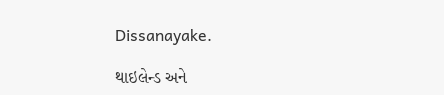Dissanayake.

થાઇલેન્ડ અને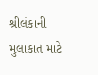શ્રીલંકાની મુલાકાત માટે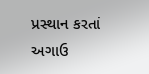પ્રસ્થાન કરતાં અગાઉ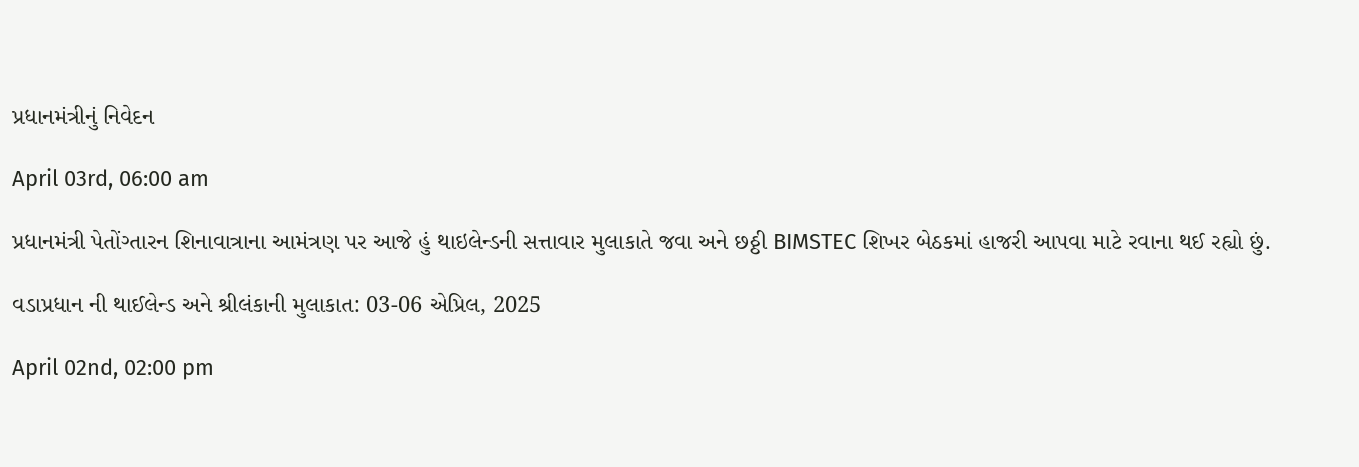પ્રધાનમંત્રીનું નિવેદન

April 03rd, 06:00 am

પ્રધાનમંત્રી પેતોંગ્તારન શિનાવાત્રાના આમંત્રણ પર આજે હું થાઇલેન્ડની સત્તાવાર મુલાકાતે જવા અને છઠ્ઠી BIMSTEC શિખર બેઠકમાં હાજરી આપવા માટે રવાના થઈ રહ્યો છું.

વડાપ્રધાન ની થાઈલેન્ડ અને શ્રીલંકાની મુલાકાત: 03-06 એપ્રિલ, 2025

April 02nd, 02:00 pm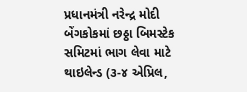પ્રધાનમંત્રી નરેન્દ્ર મોદી બેંગકોકમાં છઠ્ઠા બિમસ્ટેક સમિટમાં ભાગ લેવા માટે થાઇલેન્ડ (૩-૪ એપ્રિલ,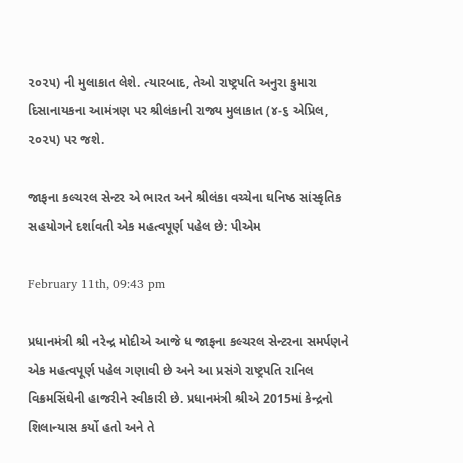૨૦૨૫) ની મુલાકાત લેશે. ત્યારબાદ, તેઓ રાષ્ટ્રપતિ અનુરા કુમારા દિસાનાયકના આમંત્રણ પર શ્રીલંકાની રાજ્ય મુલાકાત (૪-૬ એપ્રિલ, ૨૦૨૫) પર જશે.

જાફના કલ્ચરલ સેન્ટર એ ભારત અને શ્રીલંકા વચ્ચેના ઘનિષ્ઠ સાંસ્કૃતિક સહયોગને દર્શાવતી એક મહત્વપૂર્ણ પહેલ છે: પીએમ

February 11th, 09:43 pm

પ્રધાનમંત્રી શ્રી નરેન્દ્ર મોદીએ આજે ધ જાફના કલ્ચરલ સેન્ટરના સમર્પણને એક મહત્વપૂર્ણ પહેલ ગણાવી છે અને આ પ્રસંગે રાષ્ટ્રપતિ રાનિલ વિક્રમસિંઘેની હાજરીને સ્વીકારી છે. પ્રધાનમંત્રી શ્રીએ 2015માં કેન્દ્રનો શિલાન્યાસ કર્યો હતો અને તે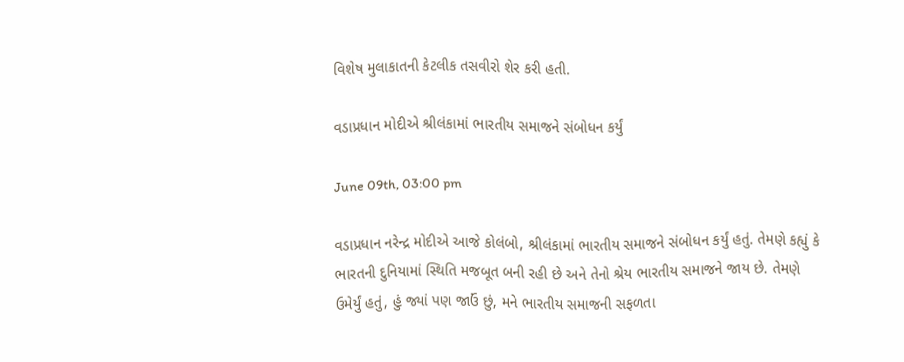વિશેષ મુલાકાતની કેટલીક તસવીરો શેર કરી હતી.

વડાપ્રધાન મોદીએ શ્રીલંકામાં ભારતીય સમાજને સંબોધન કર્યું

June 09th, 03:00 pm

વડાપ્રધાન નરેન્દ્ર મોદીએ આજે કોલંબો, શ્રીલંકામાં ભારતીય સમાજને સંબોધન કર્યું હતું. તેમણે કહ્યું કે ભારતની દુનિયામાં સ્થિતિ મજબૂત બની રહી છે અને તેનો શ્રેય ભારતીય સમાજને જાય છે. તેમણે ઉમેર્યું હતું, હું જ્યાં પણ જાઉં છું, મને ભારતીય સમાજની સફળતા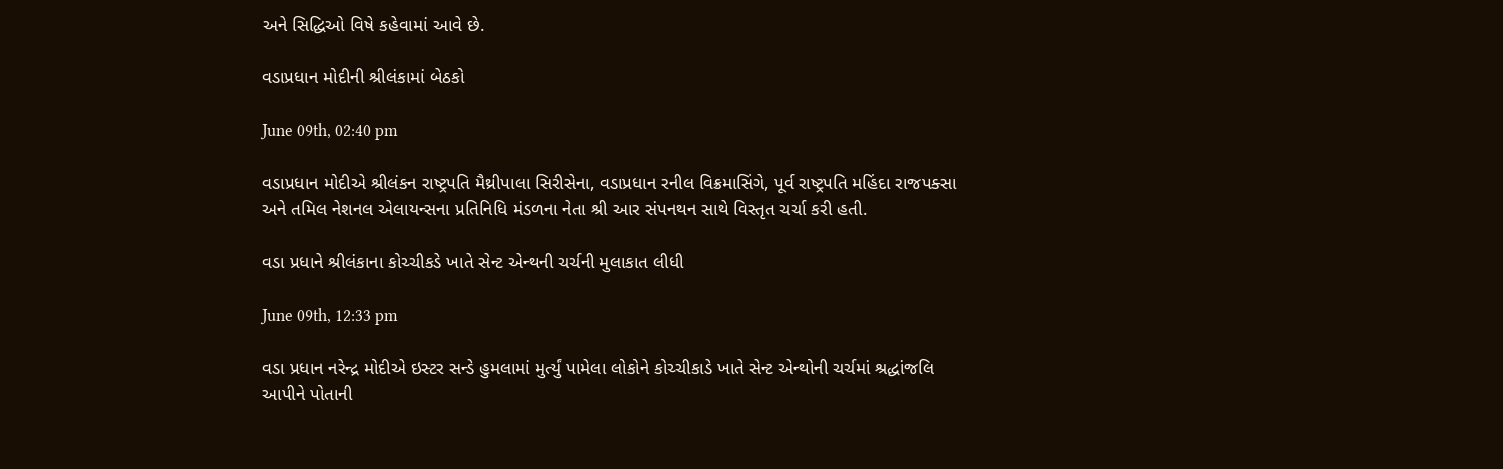અને સિદ્ધિઓ વિષે કહેવામાં આવે છે.

વડાપ્રધાન મોદીની શ્રીલંકામાં બેઠકો

June 09th, 02:40 pm

વડાપ્રધાન મોદીએ શ્રીલંકન રાષ્ટ્રપતિ મૈથ્રીપાલા સિરીસેના, વડાપ્રધાન રનીલ વિક્રમાસિંગે, પૂર્વ રાષ્ટ્રપતિ મહિંદા રાજપક્સા અને તમિલ નેશનલ એલાયન્સના પ્રતિનિધિ મંડળના નેતા શ્રી આર સંપનથન સાથે વિસ્તૃત ચર્ચા કરી હતી.

વડા પ્રધાને શ્રીલંકાના કોચ્ચીકડે ખાતે સેન્ટ એન્થની ચર્ચની મુલાકાત લીધી

June 09th, 12:33 pm

વડા પ્રધાન નરેન્દ્ર મોદીએ ઇસ્ટર સન્ડે હુમલામાં મુર્ત્યું પામેલા લોકોને કોચ્ચીકાડે ખાતે સેન્ટ એન્થોની ચર્ચમાં શ્રદ્ધાંજલિ આપીને પોતાની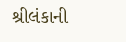શ્રીલંકાની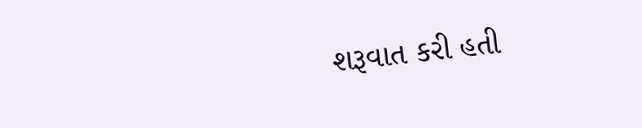શરૂવાત કરી હતી